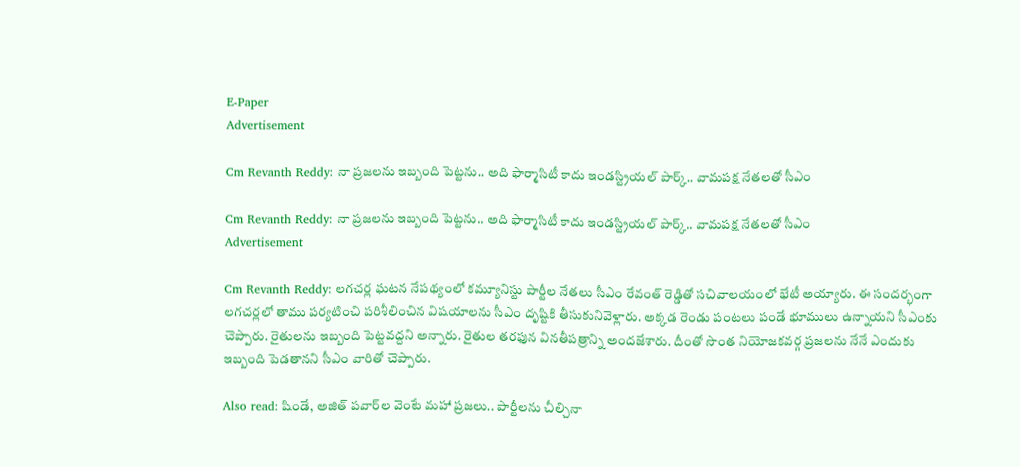E-Paper
Advertisement

Cm Revanth Reddy: నా ప్ర‌జ‌ల‌ను ఇబ్బంది పెట్ట‌ను.. అది ఫార్మాసిటీ కాదు ఇండ‌స్ట్రియ‌ల్ పార్క్.. వామ‌ప‌క్ష నేత‌ల‌తో సీఎం

Cm Revanth Reddy: నా ప్ర‌జ‌ల‌ను ఇబ్బంది పెట్ట‌ను.. అది ఫార్మాసిటీ కాదు ఇండ‌స్ట్రియ‌ల్ పార్క్.. వామ‌ప‌క్ష నేత‌ల‌తో సీఎం
Advertisement

Cm Revanth Reddy: ల‌గ‌చ‌ర్ల ఘ‌ట‌న నేప‌థ్యంలో క‌మ్యూనిస్టు పార్టీల నేత‌లు సీఎం రేవంత్ రెడ్డితో స‌చివాల‌యంలో భేటీ అయ్యారు. ఈ సంద‌ర్భంగా ల‌గ‌చ‌ర్లలో తాము ప‌ర్య‌టించి ప‌రిశీలించిన విష‌యాల‌ను సీఎం దృష్టికి తీసుకునివెళ్లారు. అక్క‌డ రెండు పంట‌లు పండే భూములు ఉన్నాయ‌ని సీఎంకు చెప్పారు. రైతుల‌ను ఇబ్బంది పెట్ట‌వ‌ద్ద‌ని అన్నారు. రైతుల త‌ర‌ఫున విన‌తీప‌త్రాన్ని అంద‌జేశారు. దీంతో సొంత నియోజ‌క‌వ‌ర్గ ప్ర‌జ‌ల‌ను నేనే ఎందుకు ఇబ్బంది పెడ‌తాన‌ని సీఎం వారితో చెప్పారు.

Also read: షిండే, అజిత్ పవార్‌ల వెంటే మహా ప్రజలు.. పార్టీలను చీల్చినా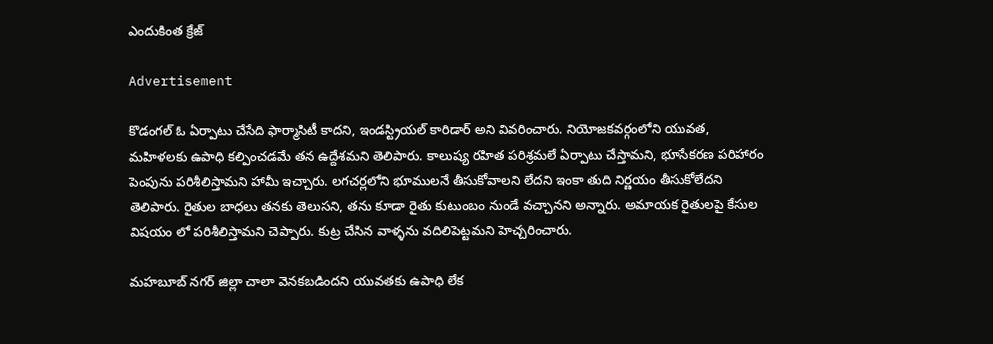ఎందుకింత క్రేజ్

Advertisement

కొడంగల్ ఓ ఏర్పాటు చేసేది ఫార్మాసిటీ కాద‌ని, ఇండ‌స్ట్రియ‌ల్ కారిడార్ అని వివ‌రించారు. నియోజ‌క‌వ‌ర్గంలోని యువ‌త‌, మ‌హిళ‌ల‌కు ఉపాధి క‌ల్పించ‌డ‌మే త‌న ఉద్దేశమ‌ని తెలిపారు. కాలుష్య ర‌హిత ప‌రిశ్ర‌మ‌లే ఏర్పాటు చేస్తామ‌ని, భూసేక‌ర‌ణ ప‌రిహారం పెంపును ప‌రిశీలిస్తామ‌ని హామీ ఇచ్చారు. ల‌గ‌చ‌ర్ల‌లోని భూముల‌నే తీసుకోవాల‌ని లేద‌ని ఇంకా తుది నిర్ణ‌యం తీసుకోలేద‌ని తెలిపారు. రైతుల బాధ‌లు త‌న‌కు తెలుసని, త‌ను కూడా రైతు కుటుంబం నుండే వ‌చ్చాన‌ని అన్నారు. అమాయక రైతులపై కేసుల విషయం లో పరిశీలిస్తామ‌ని చెప్పారు. కుట్ర చేసిన వాళ్ళను వదిలిపెట్టమ‌ని హెచ్చ‌రించారు.

మ‌హ‌బూబ్ న‌గ‌ర్ జిల్లా చాలా వెన‌క‌బ‌డింద‌ని యువ‌త‌కు ఉపాధి లేక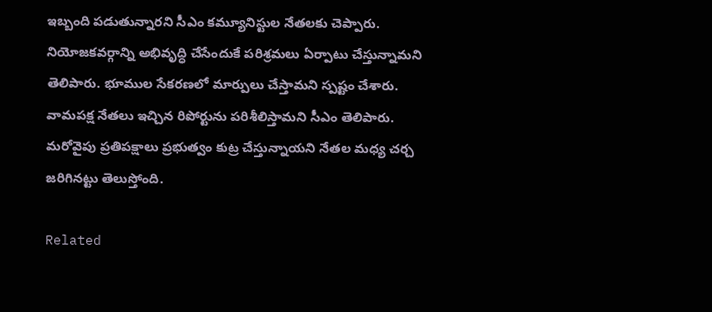ఇబ్బంది ప‌డుతున్నార‌ని సీఎం క‌మ్యూనిస్టుల నేత‌ల‌కు చెప్పారు. నియోజ‌క‌వ‌ర్గాన్ని అభివృద్ధి చేసేందుకే ప‌రిశ్ర‌మ‌లు ఏర్పాటు చేస్తున్నామ‌ని తెలిపారు. భూముల సేక‌ర‌ణ‌లో మార్పులు చేస్తామ‌ని స్ప‌ష్టం చేశారు. వామ‌ప‌క్ష నేత‌లు ఇచ్చిన రిపోర్టును ప‌రిశీలిస్తామ‌ని సీఎం తెలిపారు. మ‌రోవైపు ప్ర‌తిప‌క్షాలు ప్ర‌భుత్వం కుట్ర చేస్తున్నాయ‌ని నేత‌ల మ‌ధ్య చ‌ర్చ జ‌రిగిన‌ట్టు తెలుస్తోంది.

Related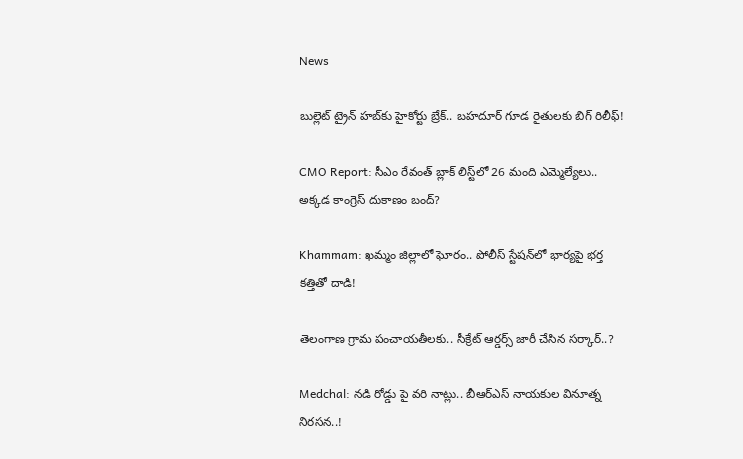News

బుల్లెట్ ట్రైన్ హబ్‌కు హైకోర్టు బ్రేక్.. బహదూర్ గూడ రైతులకు బిగ్ రిలీఫ్!

CMO Report: సీఎం రేవంత్ బ్లాక్ లిస్ట్‌లో 26 మంది ఎమ్మెల్యేలు.. అక్కడ కాంగ్రెస్ దుకాణం బంద్?

Khammam: ఖమ్మం జిల్లాలో ఘోరం.. పోలీస్ స్టేషన్‌లో భార్యపై భర్త కత్తితో దాడి!

తెలంగాణ గ్రామ పంచాయతీలకు.. సీక్రేట్ ఆర్డర్స్ జారీ చేసిన సర్కార్..?

Medchal: నడి రోడ్డు పై వరి నాట్లు.. బీఆర్ఎస్ నాయకుల వినూత్న నిరసన..!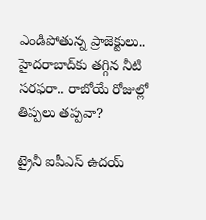ఎండిపోతున్న ప్రాజెక్టులు.. హైదరాబాద్‌కు తగ్గిన నీటి సరఫరా.. రాబోయే రోజుల్లో తిప్పలు తప్పవా?

ట్రైనీ ఐపీఎస్‌ ఉదయ్‌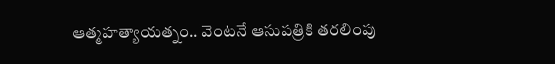ఆత్మహత్యాయత్నం.. వెంటనే ఆసుపత్రికి తరలింపు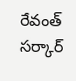రేవంత్ సర్కార్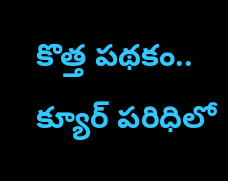కొత్త పథకం.. క్యూర్ పరిధిలో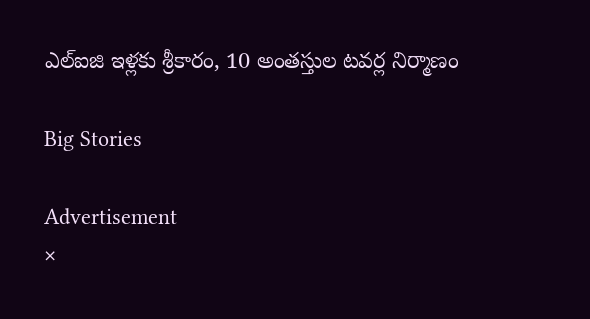ఎల్ఐజి ఇళ్లకు శ్రీకారం, 10 అంతస్తుల టవర్ల నిర్మాణం

Big Stories

Advertisement
×